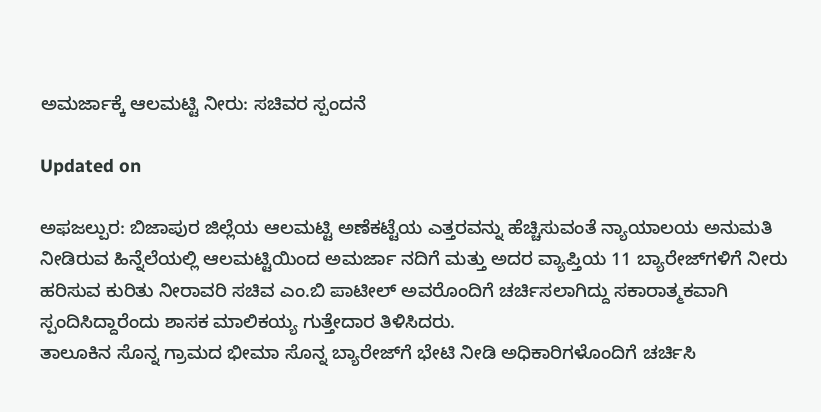ಅಮರ್ಜಾಕ್ಕೆ ಆಲಮಟ್ಟಿ ನೀರು: ಸಚಿವರ ಸ್ಪಂದನೆ

Updated on

ಅಫಜಲ್ಪುರ: ಬಿಜಾಪುರ ಜಿಲ್ಲೆಯ ಆಲಮಟ್ಟಿ ಅಣೆಕಟ್ಟೆಯ ಎತ್ತರವನ್ನು ಹೆಚ್ಚಿಸುವಂತೆ ನ್ಯಾಯಾಲಯ ಅನುಮತಿ ನೀಡಿರುವ ಹಿನ್ನೆಲೆಯಲ್ಲಿ ಆಲಮಟ್ಟಿಯಿಂದ ಅಮರ್ಜಾ ನದಿಗೆ ಮತ್ತು ಅದರ ವ್ಯಾಪ್ತಿಯ 11 ಬ್ಯಾರೇಜ್‌ಗಳಿಗೆ ನೀರು ಹರಿಸುವ ಕುರಿತು ನೀರಾವರಿ ಸಚಿವ ಎಂ.ಬಿ ಪಾಟೀಲ್ ಅವರೊಂದಿಗೆ ಚರ್ಚಿಸಲಾಗಿದ್ದು ಸಕಾರಾತ್ಮಕವಾಗಿ ಸ್ಪಂದಿಸಿದ್ದಾರೆಂದು ಶಾಸಕ ಮಾಲಿಕಯ್ಯ ಗುತ್ತೇದಾರ ತಿಳಿಸಿದರು.
ತಾಲೂಕಿನ ಸೊನ್ನ ಗ್ರಾಮದ ಭೀಮಾ ಸೊನ್ನ ಬ್ಯಾರೇಜ್‌ಗೆ ಭೇಟಿ ನೀಡಿ ಅಧಿಕಾರಿಗಳೊಂದಿಗೆ ಚರ್ಚಿಸಿ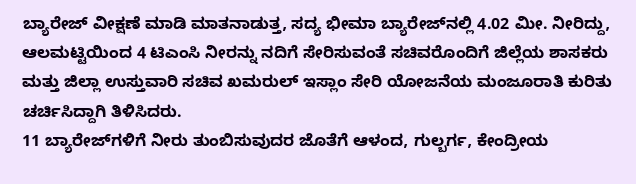ಬ್ಯಾರೇಜ್ ವೀಕ್ಷಣೆ ಮಾಡಿ ಮಾತನಾಡುತ್ತ, ಸದ್ಯ ಭೀಮಾ ಬ್ಯಾರೇಜ್‌ನಲ್ಲಿ 4.02 ಮೀ. ನೀರಿದ್ದು, ಆಲಮಟ್ಟಿಯಿಂದ 4 ಟಿಎಂಸಿ ನೀರನ್ನು ನದಿಗೆ ಸೇರಿಸುವಂತೆ ಸಚಿವರೊಂದಿಗೆ ಜಿಲ್ಲೆಯ ಶಾಸಕರು ಮತ್ತು ಜಿಲ್ಲಾ ಉಸ್ತುವಾರಿ ಸಚಿವ ಖಮರುಲ್ ಇಸ್ಲಾಂ ಸೇರಿ ಯೋಜನೆಯ ಮಂಜೂರಾತಿ ಕುರಿತು ಚರ್ಚಿಸಿದ್ದಾಗಿ ತಿಳಿಸಿದರು.
11 ಬ್ಯಾರೇಜ್‌ಗಳಿಗೆ ನೀರು ತುಂಬಿಸುವುದರ ಜೊತೆಗೆ ಆಳಂದ, ಗುಲ್ಬರ್ಗ, ಕೇಂದ್ರೀಯ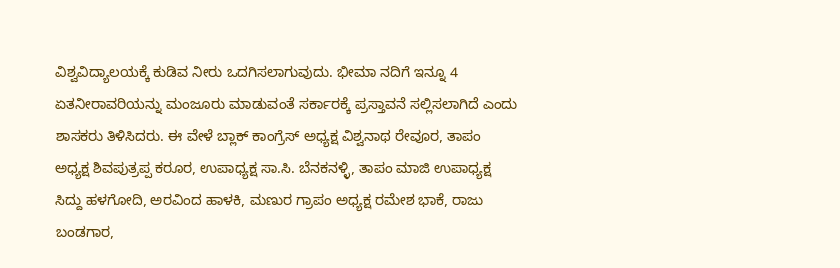ವಿಶ್ವವಿದ್ಯಾಲಯಕ್ಕೆ ಕುಡಿವ ನೀರು ಒದಗಿಸಲಾಗುವುದು. ಭೀಮಾ ನದಿಗೆ ಇನ್ನೂ 4 ಏತನೀರಾವರಿಯನ್ನು ಮಂಜೂರು ಮಾಡುವಂತೆ ಸರ್ಕಾರಕ್ಕೆ ಪ್ರಸ್ತಾವನೆ ಸಲ್ಲಿಸಲಾಗಿದೆ ಎಂದು ಶಾಸಕರು ತಿಳಿಸಿದರು. ಈ ವೇಳೆ ಬ್ಲಾಕ್ ಕಾಂಗ್ರೆಸ್ ಅಧ್ಯಕ್ಷ ವಿಶ್ವನಾಥ ರೇವೂರ, ತಾಪಂ ಅಧ್ಯಕ್ಷ ಶಿವಪುತ್ರಪ್ಪ ಕರೂರ, ಉಪಾಧ್ಯಕ್ಷ ಸಾ.ಸಿ. ಬೆನಕನಳ್ಳಿ, ತಾಪಂ ಮಾಜಿ ಉಪಾಧ್ಯಕ್ಷ ಸಿದ್ದು ಹಳಗೋದಿ, ಅರವಿಂದ ಹಾಳಕಿ, ಮಣುರ ಗ್ರಾಪಂ ಅಧ್ಯಕ್ಷ ರಮೇಶ ಭಾಕೆ, ರಾಜು ಬಂಡಗಾರ,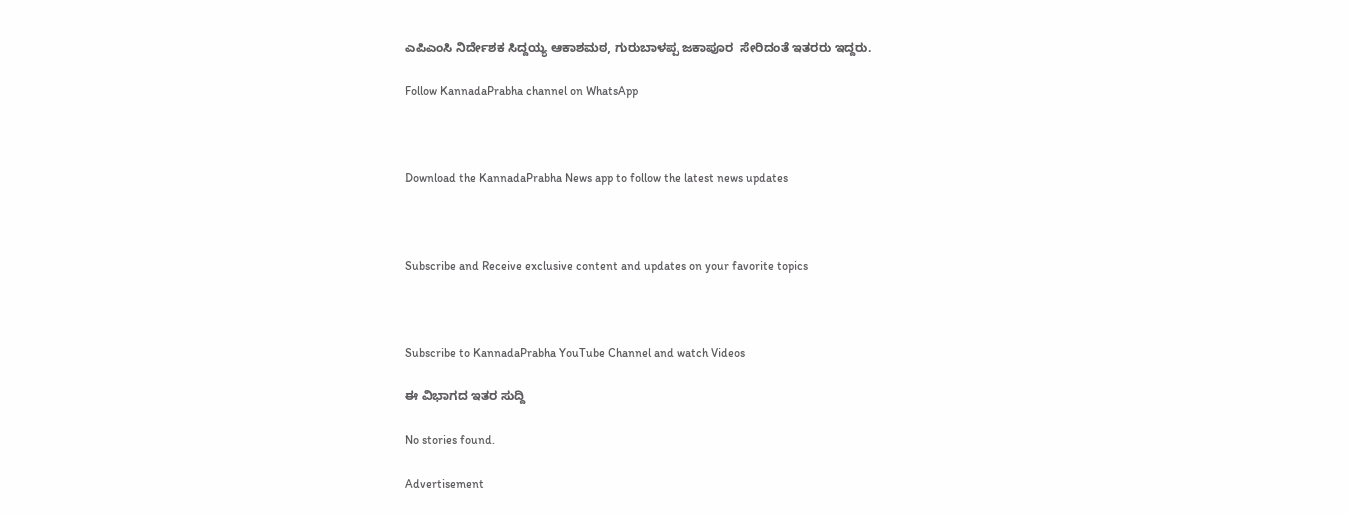ಎಪಿಎಂಸಿ ನಿರ್ದೇಶಕ ಸಿದ್ದಯ್ಯ ಆಕಾಶಮಠ, ಗುರುಬಾಳಪ್ಪ ಜಕಾಪೂರ  ಸೇರಿದಂತೆ ಇತರರು ಇದ್ದರು.

Follow KannadaPrabha channel on WhatsApp



Download the KannadaPrabha News app to follow the latest news updates



Subscribe and Receive exclusive content and updates on your favorite topics



Subscribe to KannadaPrabha YouTube Channel and watch Videos

ಈ ವಿಭಾಗದ ಇತರ ಸುದ್ದಿ

No stories found.

Advertisement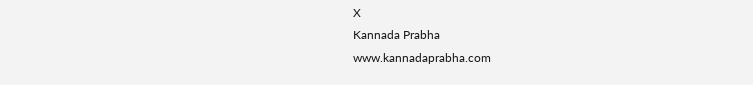X
Kannada Prabha
www.kannadaprabha.com